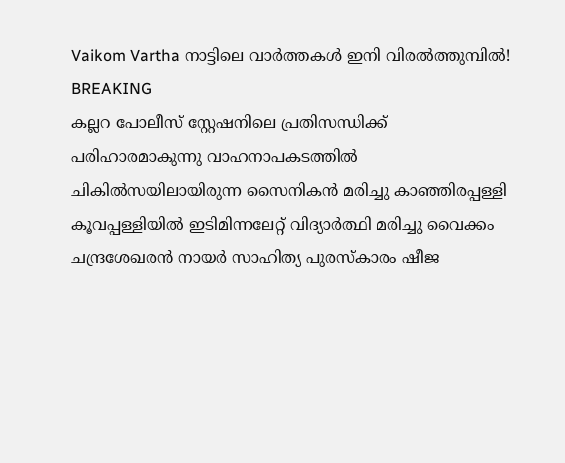Vaikom Vartha നാട്ടിലെ വാർത്തകൾ ഇനി വിരൽത്തുമ്പിൽ!
BREAKING
കല്ലറ പോലീസ് സ്റ്റേഷനിലെ പ്രതിസന്ധിക്ക് പരിഹാരമാകുന്നു വാഹനാപകടത്തിൽ ചികിൽസയിലായിരുന്ന സൈനികൻ മരിച്ചു കാഞ്ഞിരപ്പള്ളി കൂവപ്പള്ളിയിൽ ഇടിമിന്നലേറ്റ് വിദ്യാർത്ഥി മരിച്ചു വൈക്കം ചന്ദ്രശേഖരൻ നായർ സാഹിത്യ പുരസ്കാരം ഷീജ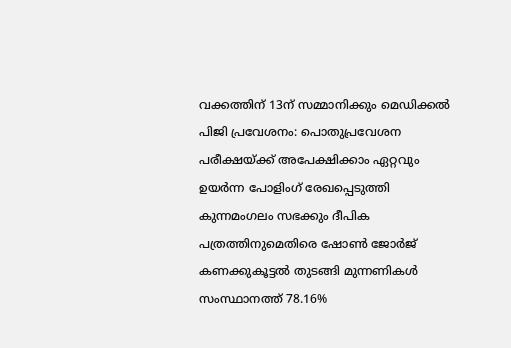വക്കത്തിന് 13ന് സമ്മാനിക്കും മെഡിക്കൽ പിജി പ്രവേശനം: പൊതുപ്രവേശന പരീക്ഷയ്ക്ക് അപേക്ഷിക്കാം ഏറ്റവും ഉയർന്ന പോളിംഗ് രേഖപ്പെടുത്തി കുന്നമംഗലം സഭക്കും ദീപിക പത്രത്തിനുമെതിരെ ഷോൺ ജോർജ് കണക്കുകൂട്ടൽ തുടങ്ങി മുന്നണികൾ സംസ്ഥാനത്ത് 78.16%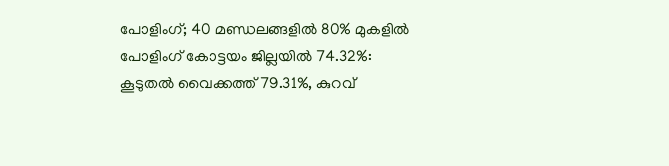പോളിംഗ്; 40 മണ്ഡലങ്ങളിൽ 80% മുകളിൽ പോളിംഗ് കോട്ടയം ജില്ലയിൽ 74.32%: കൂടുതൽ വൈക്കത്ത് 79.31%, കുറവ്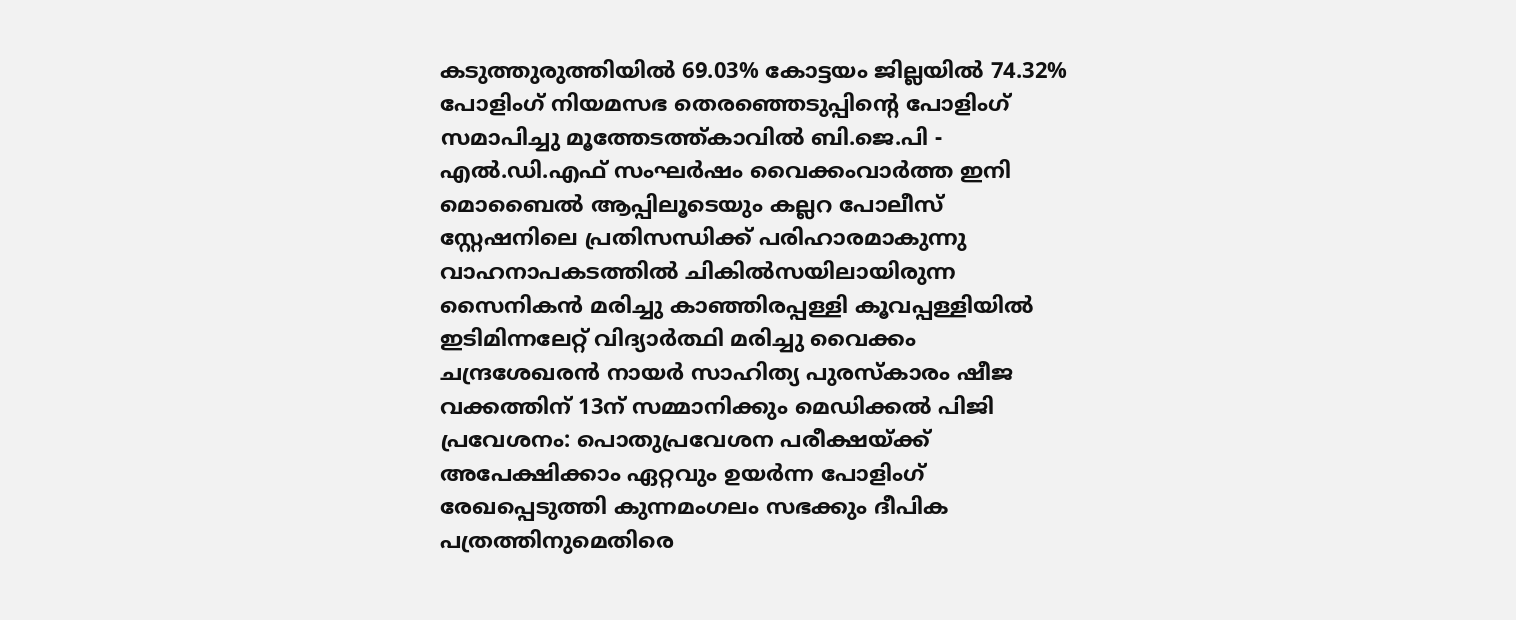കടുത്തുരുത്തിയിൽ 69.03% കോട്ടയം ജില്ലയിൽ 74.32% പോളിംഗ് നിയമസഭ തെരഞ്ഞെടുപ്പിന്റെ പോളിംഗ് സമാപിച്ചു മൂത്തേടത്ത്കാവിൽ ബി.ജെ.പി - എൽ.ഡി.എഫ് സംഘർഷം വൈക്കംവാർത്ത ഇനി മൊബൈൽ ആപ്പിലൂടെയും കല്ലറ പോലീസ് സ്റ്റേഷനിലെ പ്രതിസന്ധിക്ക് പരിഹാരമാകുന്നു വാഹനാപകടത്തിൽ ചികിൽസയിലായിരുന്ന സൈനികൻ മരിച്ചു കാഞ്ഞിരപ്പള്ളി കൂവപ്പള്ളിയിൽ ഇടിമിന്നലേറ്റ് വിദ്യാർത്ഥി മരിച്ചു വൈക്കം ചന്ദ്രശേഖരൻ നായർ സാഹിത്യ പുരസ്കാരം ഷീജ വക്കത്തിന് 13ന് സമ്മാനിക്കും മെഡിക്കൽ പിജി പ്രവേശനം: പൊതുപ്രവേശന പരീക്ഷയ്ക്ക് അപേക്ഷിക്കാം ഏറ്റവും ഉയർന്ന പോളിംഗ് രേഖപ്പെടുത്തി കുന്നമംഗലം സഭക്കും ദീപിക പത്രത്തിനുമെതിരെ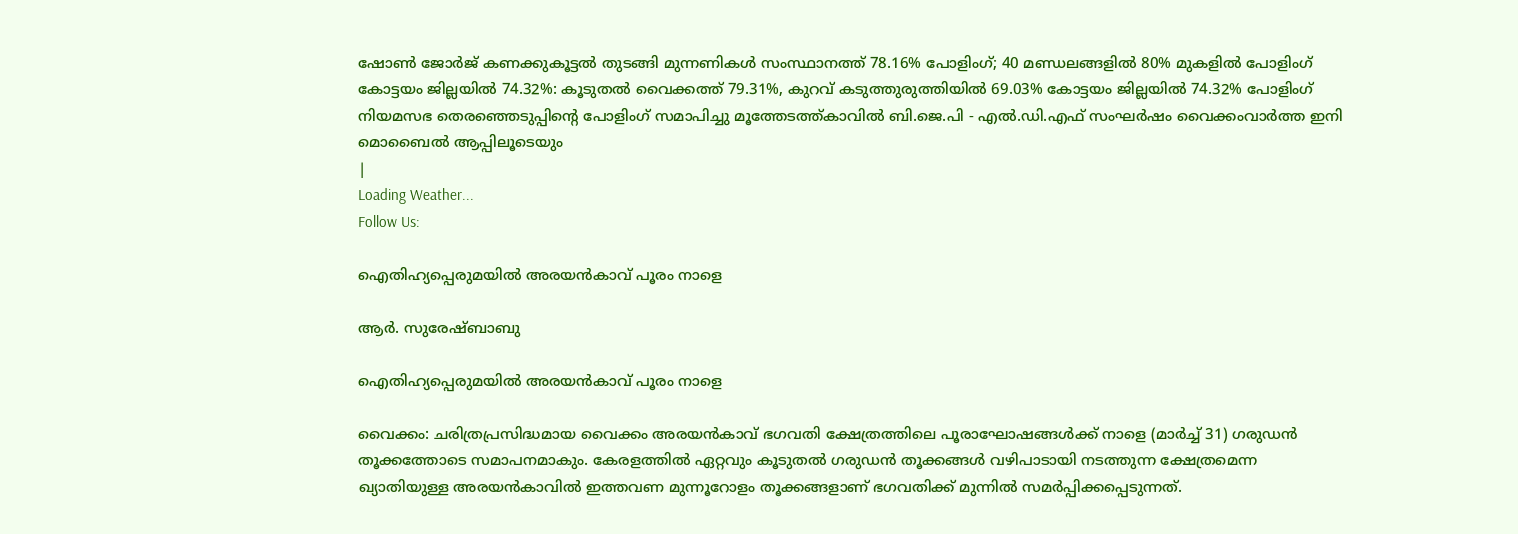ഷോൺ ജോർജ് കണക്കുകൂട്ടൽ തുടങ്ങി മുന്നണികൾ സംസ്ഥാനത്ത് 78.16% പോളിംഗ്; 40 മണ്ഡലങ്ങളിൽ 80% മുകളിൽ പോളിംഗ് കോട്ടയം ജില്ലയിൽ 74.32%: കൂടുതൽ വൈക്കത്ത് 79.31%, കുറവ് കടുത്തുരുത്തിയിൽ 69.03% കോട്ടയം ജില്ലയിൽ 74.32% പോളിംഗ് നിയമസഭ തെരഞ്ഞെടുപ്പിന്റെ പോളിംഗ് സമാപിച്ചു മൂത്തേടത്ത്കാവിൽ ബി.ജെ.പി - എൽ.ഡി.എഫ് സംഘർഷം വൈക്കംവാർത്ത ഇനി മൊബൈൽ ആപ്പിലൂടെയും
|
Loading Weather...
Follow Us:

ഐതിഹ്യപ്പെരുമയിൽ അരയൻകാവ് പൂരം നാളെ

ആർ. സുരേഷ്ബാബു

ഐതിഹ്യപ്പെരുമയിൽ അരയൻകാവ് പൂരം നാളെ

വൈക്കം: ചരിത്രപ്രസിദ്ധമായ വൈക്കം അരയൻകാവ് ഭഗവതി ക്ഷേത്രത്തിലെ പൂരാഘോഷങ്ങൾക്ക് നാളെ (മാർച്ച് 31) ഗരുഡൻ തൂക്കത്തോടെ സമാപനമാകും. കേരളത്തിൽ ഏറ്റവും കൂടുതൽ ഗരുഡൻ തൂക്കങ്ങൾ വഴിപാടായി നടത്തുന്ന ക്ഷേത്രമെന്ന ഖ്യാതിയുള്ള അരയൻകാവിൽ ഇത്തവണ മുന്നൂറോളം തൂക്കങ്ങളാണ് ഭഗവതിക്ക് മുന്നിൽ സമർപ്പിക്കപ്പെടുന്നത്.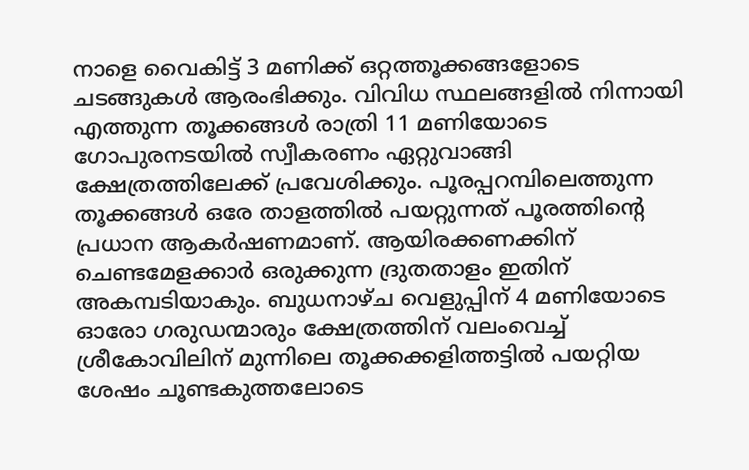നാളെ വൈകിട്ട് 3 മണിക്ക് ഒറ്റത്തൂക്കങ്ങളോടെ ചടങ്ങുകൾ ആരംഭിക്കും. വിവിധ സ്ഥലങ്ങളിൽ നിന്നായി എത്തുന്ന തൂക്കങ്ങൾ രാത്രി 11 മണിയോടെ ഗോപുരനടയിൽ സ്വീകരണം ഏറ്റുവാങ്ങി ക്ഷേത്രത്തിലേക്ക് പ്രവേശിക്കും. പൂരപ്പറമ്പിലെത്തുന്ന തൂക്കങ്ങൾ ഒരേ താളത്തിൽ പയറ്റുന്നത് പൂരത്തിന്റെ പ്രധാന ആകർഷണമാണ്. ആയിരക്കണക്കിന് ചെണ്ടമേളക്കാർ ഒരുക്കുന്ന ദ്രുതതാളം ഇതിന് അകമ്പടിയാകും. ബുധനാഴ്ച വെളുപ്പിന് 4 മണിയോടെ ഓരോ ഗരുഡന്മാരും ക്ഷേത്രത്തിന് വലംവെച്ച് ശ്രീകോവിലിന് മുന്നിലെ തൂക്കക്കളിത്തട്ടിൽ പയറ്റിയ ശേഷം ചൂണ്ടകുത്തലോടെ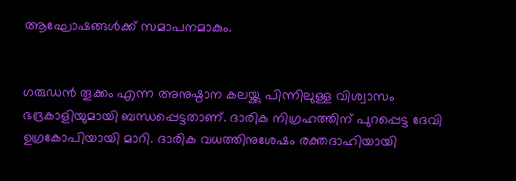ആഘോഷങ്ങൾക്ക് സമാപനമാകും.


ഗരുഡൻ തൂക്കം എന്ന അനുഷ്ഠാന കലയ്ക്കു പിന്നിലുള്ള വിശ്വാസം ഭദ്രകാളിയുമായി ബന്ധപ്പെട്ടതാണ്‌. ദാരിക നിഗ്രഹത്തിന്‌ പുറപ്പെട്ട ദേവി ഉഗ്രകോപിയായി മാറി. ദാരിക വധത്തിനുശേഷം രക്തദാഹിയായി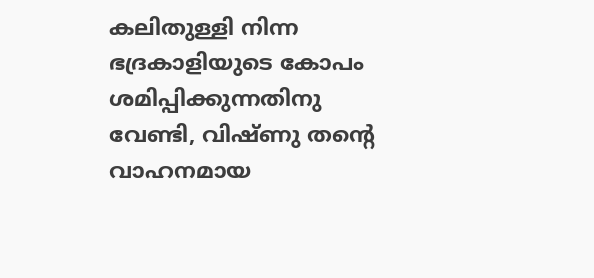കലിതുള്ളി നിന്ന ഭദ്രകാളിയുടെ കോപം ശമിപ്പിക്കുന്നതിനു വേണ്ടി, വിഷ്ണു തന്റെ വാഹനമായ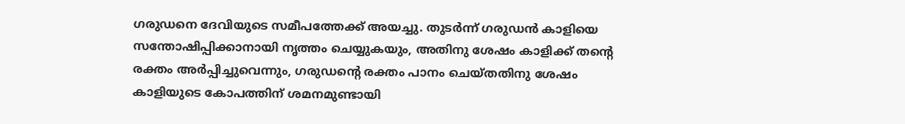ഗരുഡനെ ദേവിയുടെ സമീപത്തേക്ക്‌ അയച്ചു. തുടർന്ന് ഗരുഡൻ കാളിയെ സന്തോഷിപ്പിക്കാനായി നൃത്തം ചെയ്യുകയും, അതിനു ശേഷം കാളിക്ക്‌ തന്റെ രക്തം അർപ്പിച്ചുവെന്നും, ഗരുഡന്റെ രക്തം പാനം ചെയ്തതിനു ശേഷം കാളിയുടെ കോപത്തിന്‌ ശമനമുണ്ടായി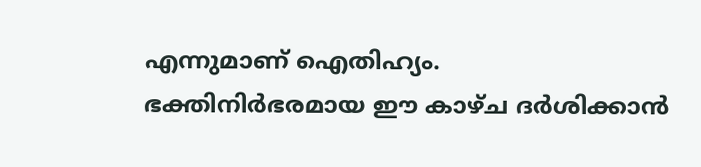എന്നുമാണ്‌ ഐതിഹ്യം.
ഭക്തിനിർഭരമായ ഈ കാഴ്ച ദർശിക്കാൻ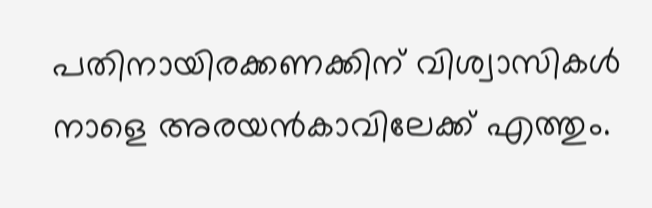പതിനായിരക്കണക്കിന് വിശ്വാസികൾ നാളെ അരയൻകാവിലേക്ക് എത്തും.